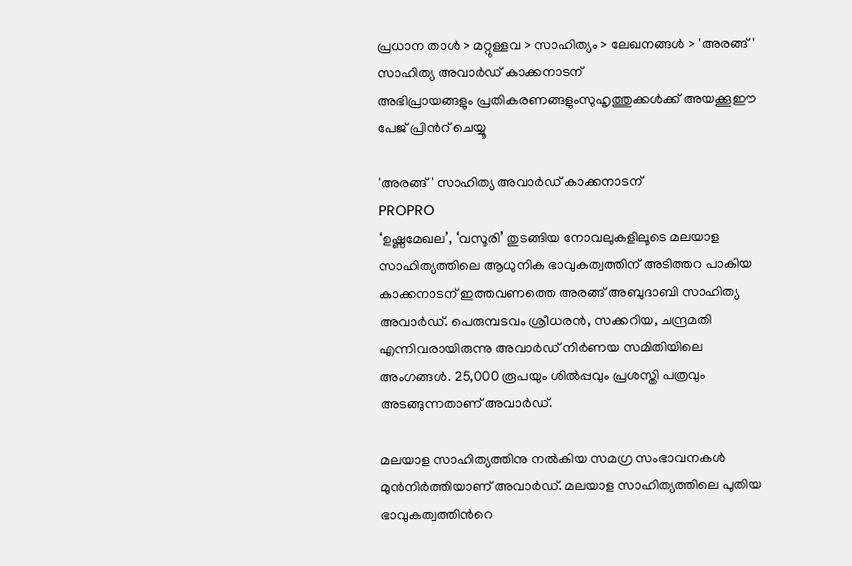പ്രധാന താള്‍ > മറ്റുള്ളവ > സാഹിത്യം > ലേഖനങ്ങള്‍ > 'അരങ്ങ്' സാഹിത്യ അവാര്‍ഡ് കാക്കനാടന്
അഭിപ്രായങ്ങളും പ്രതികരണങ്ങളുംസുഹൃത്തുക്കള്‍ക്ക് അയക്കൂഈ പേജ് പ്രിന്‍റ് ചെയ്യൂ

'അരങ്ങ്' സാഹിത്യ അവാര്‍ഡ് കാക്കനാടന്
PROPRO
‘ഉഷ്ണമേഖല’, ‘വസൂരി’ തുടങ്ങിയ നോവലുകളിലൂടെ മലയാള സാഹിത്യത്തിലെ ആധുനിക ഭാവുകത്വത്തിന് അടിത്തറ പാകിയ കാക്കനാടന് ഇത്തവണത്തെ അരങ്ങ് അബുദാബി സാഹിത്യ അവാര്‍ഡ്. പെരുമ്പടവം ശ്രീധരന്‍, സക്കറിയ, ചന്ദ്രമതി എന്നിവരായിരുന്നു അവാര്‍ഡ് നിര്‍ണയ സമിതിയിലെ അംഗങ്ങള്‍. 25,000 രൂപയും ശില്‍പ്പവും പ്രശസ്തി പത്രവും അടങ്ങുന്നതാണ് അവാര്‍ഡ്.

മലയാള സാഹിത്യത്തിനു നല്‍കിയ സമഗ്ര സംഭാവനകള്‍ മുന്‍നിര്‍ത്തിയാണ് അവാര്‍ഡ്. മലയാള സാഹിത്യത്തിലെ പുതിയ ഭാവുകത്വത്തിന്‍റെ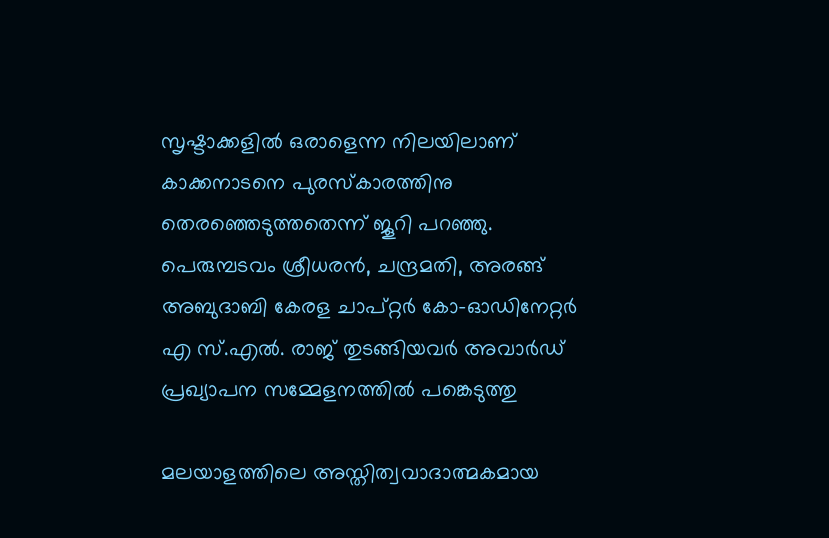സൃഷ്ടാക്കളില്‍ ഒരാളെന്ന നിലയിലാണ് കാക്കനാടനെ പുരസ്കാരത്തിനു തെരഞ്ഞെടുത്തതെന്ന് ജൂറി പറഞ്ഞു. പെരുമ്പടവം ശ്രീധരന്‍, ചന്ദ്രമതി, അരങ്ങ് അബുദാബി കേരള ചാപ്റ്റര്‍ കോ-ഓഡിനേറ്റര്‍ എ സ്.എല്‍. രാജ് തുടങ്ങിയവര്‍ അവാര്‍ഡ് പ്രഖ്യാപന സമ്മേളനത്തില്‍ പങ്കെടുത്തു

മലയാളത്തിലെ അസ്തിത്വവാദാത്മകമായ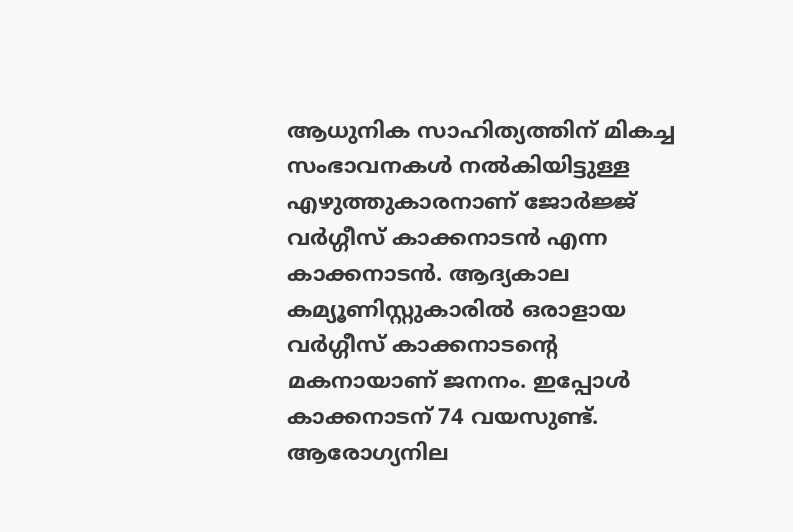ആധുനിക സാഹിത്യത്തിന് മികച്ച സംഭാവനകള്‍ നല്‍‌കിയിട്ടുള്ള എഴുത്തുകാരനാണ് ജോര്‍ജ്ജ് വര്‍ഗ്ഗീസ് കാക്കനാടന്‍ എന്ന കാക്കനാടന്‍. ആദ്യകാല കമ്യൂണിസ്റ്റുകാരില്‍ ഒരാളായ വര്‍ഗ്ഗീസ് കാക്കനാടന്റെ മകനായാണ് ജനനം. ഇപ്പോള്‍ കാക്കനാടന് 74 വയസുണ്ട്. ആരോഗ്യനില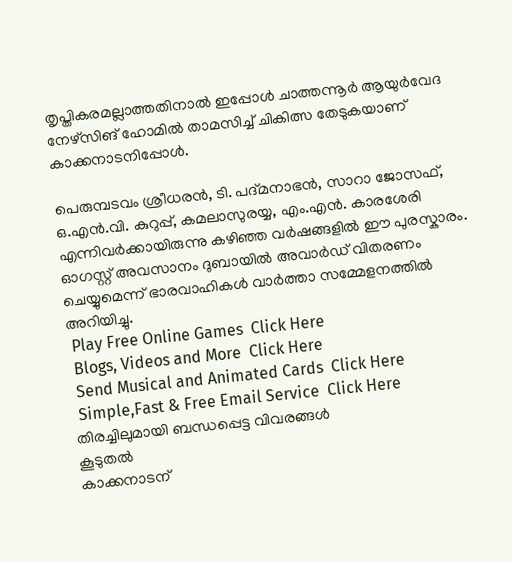തൃപ്തികരമല്ലാത്തതിനാല്‍ ഇപ്പോള്‍ ചാത്തന്നൂര്‍ ആയുര്‍വേദ നേഴ്‌സിങ്‌ ഹോമില്‍ താമസിച്ച് ചികിത്സ തേടുകയാണ് കാക്കനാടനിപ്പോള്‍.

പെരുമ്പടവം ശ്രീധരന്‍, ടി. പദ്മനാഭന്‍, സാറാ ജോസഫ്, ഒ.എന്‍.വി. കുറുപ്പ്, കമലാസുരയ്യ, എം.എന്‍. കാരശേരി എന്നിവര്‍ക്കായിരുന്നു കഴിഞ്ഞ വര്‍ഷങ്ങളില്‍ ഈ പുരസ്കാരം. ഓഗസ്റ്റ് അവസാനം ദുബായില്‍ അവാര്‍ഡ് വിതരണം ചെയ്യുമെന്ന് ഭാരവാഹികള്‍ വാര്‍ത്താ സമ്മേളനത്തില്‍ അറിയിച്ചു.
 Play Free Online Games  Click Here
 Blogs, Videos and More  Click Here
 Send Musical and Animated Cards  Click Here
 Simple,Fast & Free Email Service  Click Here
തിരച്ചിലുമായി ബന്ധപ്പെട്ട വിവരങ്ങള്‍
കൂടുതല്‍
കാക്കനാടന്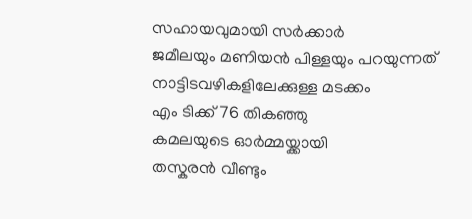സഹായവുമായി സര്‍ക്കാര്‍
ജമീലയും മണിയന്‍ പിള്ളയും പറയുന്നത്
നാട്ടിടവഴികളിലേക്കുള്ള മടക്കം
എം ടിക്ക് 76 തികഞ്ഞു
കമലയുടെ ഓര്‍മ്മയ്ക്കായി
തസ്കരന്‍ വീണ്ടും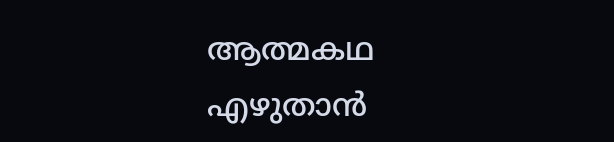ആത്മകഥ എഴുതാന്‍